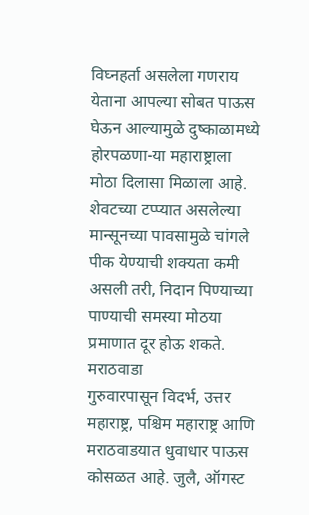विघ्नहर्ता असलेला गणराय येताना आपल्या सोबत पाऊस घेऊन आल्यामुळे दुष्काळामध्ये होरपळणा-या महाराष्ट्राला मोठा दिलासा मिळाला आहे. शेवटच्या टप्प्यात असलेल्या मान्सूनच्या पावसामुळे चांगले पीक येण्याची शक्यता कमी असली तरी, निदान पिण्याच्या पाण्याची समस्या मोठया प्रमाणात दूर होऊ शकते.
मराठवाडा
गुरुवारपासून विदर्भ, उत्तर महाराष्ट्र, पश्चिम महाराष्ट्र आणि मराठवाडयात धुवाधार पाऊस कोसळत आहे. जुलै, ऑगस्ट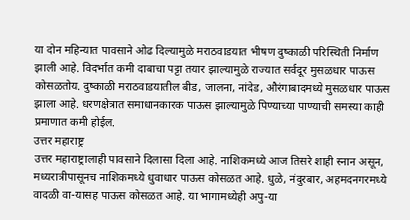या दोन महिन्यात पावसाने ओढ दिल्यामुळे मराठवाडयात भीषण दुष्काळी परिस्थिती निर्माण झाली आहे. विदर्भात कमी दाबाचा पट्टा तयार झाल्यामुळे राज्यात सर्वदूर मुसळधार पाऊस कोसळतोय. दुष्काळी मराठवाडयातील बीड, जालना, नांदेड, औरंगाबादमध्ये मुसळधार पाऊस झाला आहे. धरणक्षेत्रात समाधानकारक पाऊस झाल्यामुळे पिण्याच्या पाण्याची समस्या काही प्रमाणात कमी होईल.
उत्तर महाराष्ट्र
उत्तर महाराष्ट्रालाही पावसाने दिलासा दिला आहे. नाशिकमध्ये आज तिसरे शाही स्नान असून, मध्यरात्रीपासूनच नाशिकमध्ये धुवाधार पाऊस कोसळत आहे. धुळे, नंदुरबार, अहमदनगरमध्ये वादळी वा-यासह पाऊस कोसळत आहे. या भागामध्येही अपु-या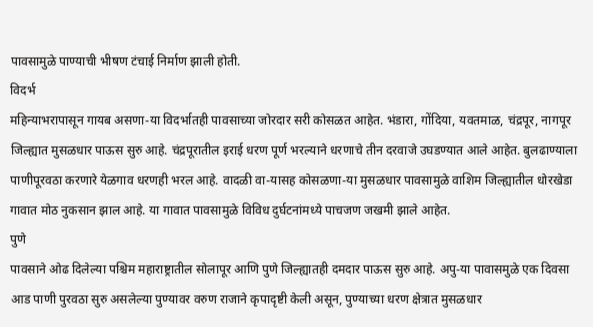पावसामुळे पाण्याची भीषण टंचाई निर्माण झाली होती.
विदर्भ
महिन्याभरापासून गायब असणा-या विदर्भातही पावसाच्या जोरदार सरी कोसळत आहेत. भंडारा, गोंदिया, यवतमाळ, चंद्रपूर, नागपूर जिल्ह्यात मुसळधार पाऊस सुरु आहे. चंद्रपूरातील इराई धरण पूर्ण भरल्याने धरणाचे तीन दरवाजे उघडण्यात आले आहेत. बुलढाण्याला पाणीपूरवठा करणारे येळगाव धरणही भरल आहे. वादळी वा-यासह कोसळणा-या मुसळधार पावसामुळे वाशिम जिल्ह्यातील धोरखेडा गावात मोठ नुकसान झाल आहे. या गावात पावसामुळे विविध दुर्घटनांमध्ये पाचजण जखमी झाले आहेत.
पुणे
पावसाने ओढ दिलेल्या पश्चिम महाराष्ट्रातील सोलापूर आणि पुणे जिल्ह्यातही दमदार पाऊस सुरु आहे. अपु-या पावासमुळे एक दिवसा आड पाणी पुरवठा सुरु असलेल्या पुण्यावर वरुण राजाने कृपादृष्टी केली असून, पुण्याच्या धरण क्षेत्रात मुसळधार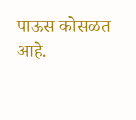पाऊस कोसळत आहे.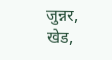जुन्नर, खेड,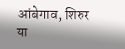आंबेगाव, शिरुर या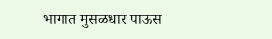भागात मुसळधार पाऊस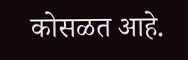कोसळत आहे.